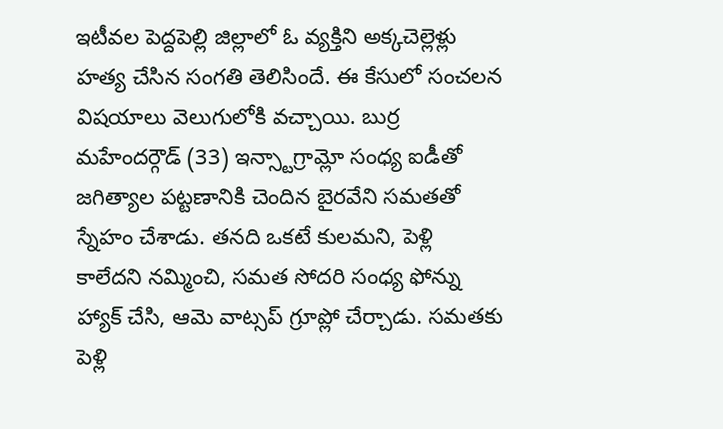ఇటీవల పెద్దపెల్లి జిల్లాలో ఓ వ్యక్తిని అక్కచెల్లెళ్లు హత్య చేసిన సంగతి తెలిసిందే. ఈ కేసులో సంచలన విషయాలు వెలుగులోకి వచ్చాయి. బుర్ర మహేందర్గౌడ్ (33) ఇన్స్టాగ్రామ్లో సంధ్య ఐడీతో జగిత్యాల పట్టణానికి చెందిన బైరవేని సమతతో స్నేహం చేశాడు. తనది ఒకటే కులమని, పెళ్లి కాలేదని నమ్మించి, సమత సోదరి సంధ్య ఫోన్ను హ్యాక్ చేసి, ఆమె వాట్సప్ గ్రూప్లో చేర్చాడు. సమతకు పెళ్లి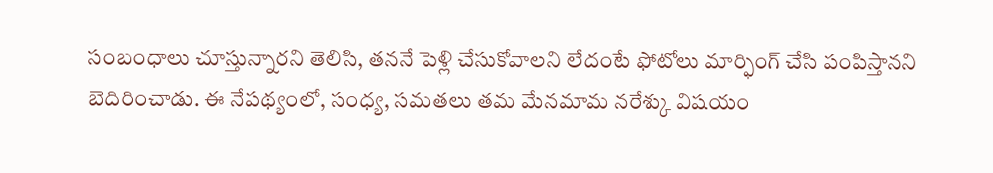సంబంధాలు చూస్తున్నారని తెలిసి, తననే పెళ్లి చేసుకోవాలని లేదంటే ఫోటోలు మార్ఫింగ్ చేసి పంపిస్తానని బెదిరించాడు. ఈ నేపథ్యంలో, సంధ్య, సమతలు తమ మేనమామ నరేశ్కు విషయం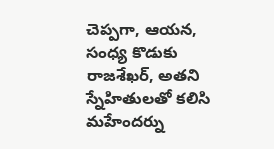చెప్పగా, ఆయన, సంధ్య కొడుకు రాజశేఖర్, అతని స్నేహితులతో కలిసి మహేందర్ను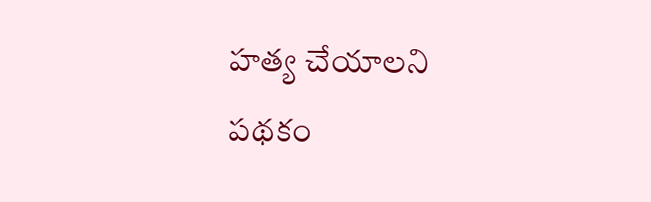హత్య చేయాలని పథకం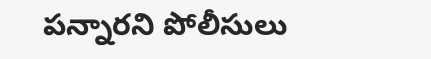పన్నారని పోలీసులు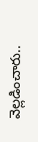వెల్లడించారు..